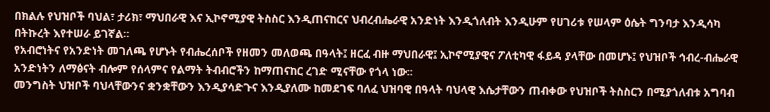በክልሉ የህዝቦች ባህል፣ ታሪክ፣ ማህበራዊ እና ኢኮኖሚያዊ ትስስር እንዲጠናከርና ህብረብሔራዊ አንድነት እንዲጎለብት እንዲሁም የሀገሪቱ የሠላም ዕሴት ግንባታ እንዲሳካ በትኩረት እየተሠራ ይገኛል።
የአብሮነትና የአንድነት መገለጫ የሆኑት የብሔረሰቦች የዘመን መለወጫ በዓላት፤ ዘርፈ ብዙ ማህበራዊ፤ ኢኮኖሚያዊና ፖለቲካዊ ፋይዳ ያላቸው በመሆኑ፤ የህዝቦች ኅብረ-ብሔራዊ አንድነትን ለማፅናት ብሎም የሰላምና የልማት ትብብሮችን ከማጠናከር ረገድ ሚናቸው የጎላ ነው፡፡
መንግስት ህዝቦች ባህላቸውንና ቋንቋቸውን እንዲያሳድጉና እንዲያለሙ ከመደገፍ ባለፈ ህዝባዊ በዓላት ባህላዊ እሴታቸውን ጠብቀው የህዝቦች ትስስርን በሚያጎለብቱ አግባብ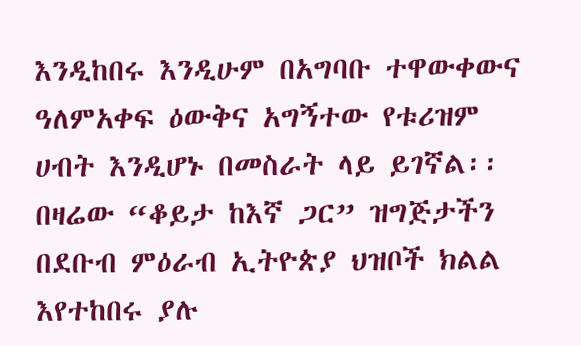እንዲከበሩ እንዲሁም በአግባቡ ተዋውቀውና ዓለምአቀፍ ዕውቅና አግኝተው የቱሪዝም ሀብት እንዲሆኑ በመስራት ላይ ይገኛል፡፡
በዛሬው “ቆይታ ከእኛ ጋር” ዝግጅታችን በደቡብ ምዕራብ ኢትዮጵያ ህዝቦች ክልል እየተከበሩ ያሉ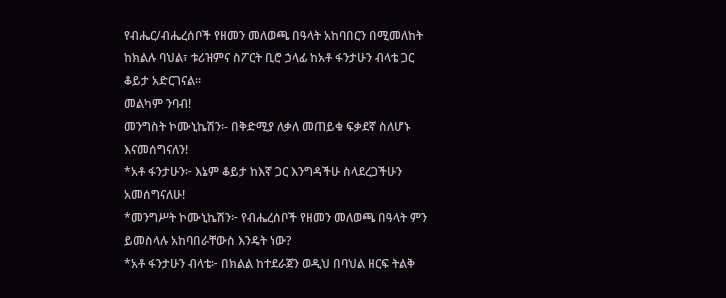የብሔር/ብሔረሰቦች የዘመን መለወጫ በዓላት አከባበርን በሚመለከት ከክልሉ ባህል፣ ቱሪዝምና ስፖርት ቢሮ ኃላፊ ከአቶ ፋንታሁን ብላቴ ጋር ቆይታ አድርገናል፡፡
መልካም ንባብ!
መንግስት ኮሙኒኬሽን፡- በቅድሚያ ለቃለ መጠይቁ ፍቃደኛ ስለሆኑ እናመሰግናለን!
*አቶ ፋንታሁን፦ እኔም ቆይታ ከእኛ ጋር እንግዳችሁ ስላደረጋችሁን አመሰግናለሁ!
*መንግሥት ኮሙኒኬሽን፦ የብሔረሰቦች የዘመን መለወጫ በዓላት ምን ይመስላሉ አከባበራቸውስ እንዴት ነው?
*አቶ ፋንታሁን ብላቴ፦ በክልል ከተደራጀን ወዲህ በባህል ዘርፍ ትልቅ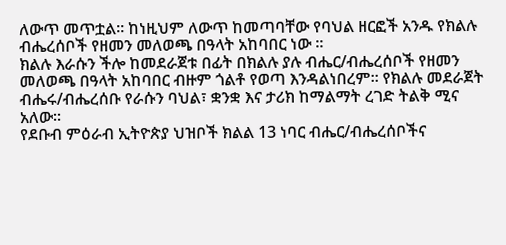ለውጥ መጥቷል። ከነዚህም ለውጥ ከመጣባቸው የባህል ዘርፎች አንዱ የክልሉ ብሔረሰቦች የዘመን መለወጫ በዓላት አከባበር ነው ።
ክልሉ እራሱን ችሎ ከመደራጀቱ በፊት በክልሉ ያሉ ብሔር/ብሔረሰቦች የዘመን መለወጫ በዓላት አከባበር ብዙም ጎልቶ የወጣ እንዳልነበረም። የክልሉ መደራጀት ብሔሩ/ብሔረሰቡ የራሱን ባህል፣ ቋንቋ እና ታሪክ ከማልማት ረገድ ትልቅ ሚና አለው።
የደቡብ ምዕራብ ኢትዮጵያ ህዝቦች ክልል 13 ነባር ብሔር/ብሔረሰቦችና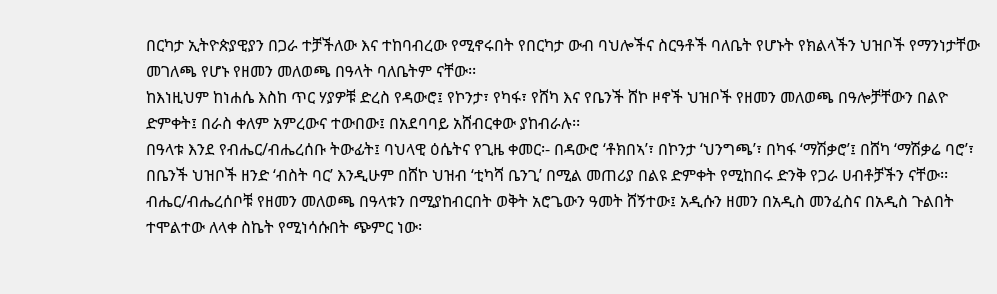በርካታ ኢትዮጵያዊያን በጋራ ተቻችለው እና ተከባብረው የሚኖሩበት የበርካታ ውብ ባህሎችና ስርዓቶች ባለቤት የሆኑት የክልላችን ህዝቦች የማንነታቸው መገለጫ የሆኑ የዘመን መለወጫ በዓላት ባለቤትም ናቸው፡፡
ከእነዚህም ከነሐሴ እስከ ጥር ሃያዎቹ ድረስ የዳውሮ፤ የኮንታ፣ የካፋ፣ የሸካ እና የቤንች ሸኮ ዞኖች ህዝቦች የዘመን መለወጫ በዓሎቻቸውን በልዮ ድምቀት፤ በራስ ቀለም አምረውና ተውበው፤ በአደባባይ አሸብርቀው ያከብራሉ፡፡
በዓላቱ እንደ የብሔር/ብሔረሰቡ ትውፊት፤ ባህላዊ ዕሴትና የጊዜ ቀመር፡- በዳውሮ ‘ቶክበኣ’፣ በኮንታ ‘ህንግጫ’፣ በካፋ ‘ማሽቃሮ’፤ በሸካ ‘ማሽቃሬ ባሮ’፣ በቤንች ህዝቦች ዘንድ ‘ብስት ባር’ እንዲሁም በሸኮ ህዝብ ‘ቲካሻ ቤንጊ’ በሚል መጠሪያ በልዩ ድምቀት የሚከበሩ ድንቅ የጋራ ሀብቶቻችን ናቸው፡፡
ብሔር/ብሔረሰቦቹ የዘመን መለወጫ በዓላቱን በሚያከብርበት ወቅት አሮጌውን ዓመት ሸኝተው፤ አዲሱን ዘመን በአዲስ መንፈስና በአዲስ ጉልበት ተሞልተው ለላቀ ስኬት የሚነሳሱበት ጭምር ነው፡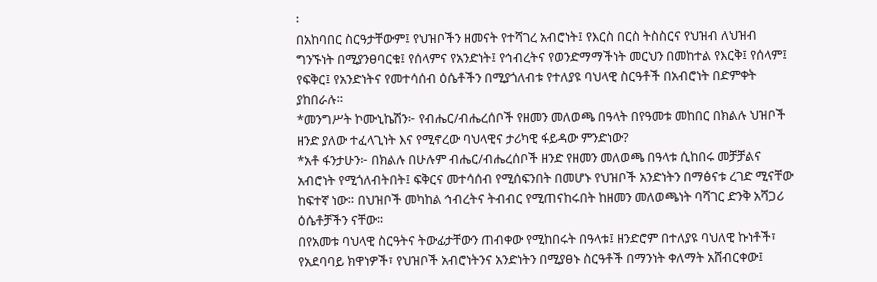፡
በአከባበር ስርዓታቸውም፤ የህዝቦችን ዘመናት የተሻገረ አብሮነት፤ የእርስ በርስ ትስስርና የህዝብ ለህዝብ ግንኙነት በሚያንፀባርቁ፤ የሰላምና የአንድነት፤ የኅብረትና የወንድማማችነት መርህን በመከተል የእርቅ፤ የሰላም፤ የፍቅር፤ የአንድነትና የመተሳሰብ ዕሴቶችን በሚያጎለብቱ የተለያዩ ባህላዊ ስርዓቶች በአብሮነት በድምቀት ያከበራሉ።
*መንግሥት ኮሙኒኬሽን፦ የብሔር/ብሔረሰቦች የዘመን መለወጫ በዓላት በየዓመቱ መከበር በክልሉ ህዝቦች ዘንድ ያለው ተፈላጊነት እና የሚኖረው ባህላዊና ታሪካዊ ፋይዳው ምንድነው?
*አቶ ፋንታሁን፦ በክልሉ በሁሉም ብሔር/ብሔረሰቦች ዘንድ የዘመን መለወጫ በዓላቱ ሲከበሩ መቻቻልና አብሮነት የሚጎለብትበት፤ ፍቅርና መተሳሰብ የሚሰፍንበት በመሆኑ የህዝቦች አንድነትን በማፅናቱ ረገድ ሚናቸው ከፍተኛ ነው። በህዝቦች መካከል ኅብረትና ትብብር የሚጠናከሩበት ከዘመን መለወጫነት ባሻገር ድንቅ አሻጋሪ ዕሴቶቻችን ናቸው፡፡
በየአመቱ ባህላዊ ስርዓትና ትውፊታቸውን ጠብቀው የሚከበሩት በዓላቱ፤ ዘንድሮም በተለያዩ ባህለዊ ኩነቶች፣ የአደባባይ ክዋነዎች፣ የህዝቦች አብሮነትንና አንድነትን በሚያፀኑ ስርዓቶች በማንነት ቀለማት አሸብርቀው፤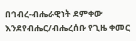በኅብረ-ብሔራዊነት ደምቀው እንደየብሔር/ብሔረሰቡ የጊዜ ቀመር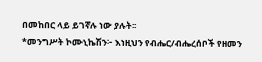በመከበር ላይ ይገኛሉ ነው ያሉት፡፡
*መንግሥት ኮሙኒኬሽን፦ እነዚህን የብሔር/ብሔረሰቦች የዘመን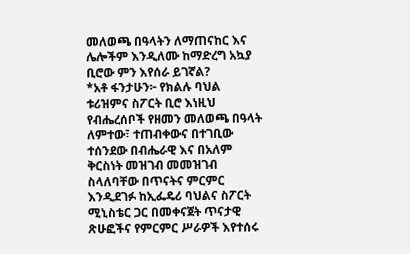መለወጫ በዓላትን ለማጠናከር እና ሌሎችም እንዲለሙ ከማድረግ አኳያ ቢሮው ምን እየሰራ ይገኛል?
*አቶ ፋንታሁን፦ የክልሉ ባህል ቱሪዝምና ስፖርት ቢሮ እነዚህ የብሔረሰቦች የዘመን መለወጫ በዓላት ለምተው፣ ተጠብቀውና በተገቢው ተሰንደው በብሔራዊ እና በአለም ቅርስነት መዝገብ መመዝገብ ስላለባቸው በጥናትና ምርምር እንዲደገፉ ከኢፌዴሪ ባህልና ስፖርት ሚኒስቴር ጋር በመቀናጀት ጥናታዊ ጽሁፎችና የምርምር ሥራዎች እየተሰሩ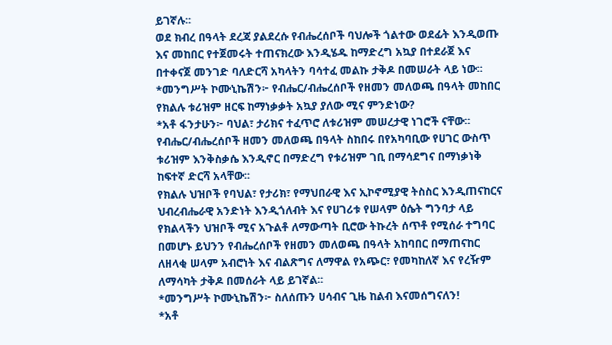ይገኛሉ፡፡
ወደ ክብረ በዓላት ደረጃ ያልደረሱ የብሔረሰቦች ባህሎች ጎልተው ወደፊት እንዲወጡ እና መከበር የተጀመሩት ተጠናክረው እንዲሄዱ ከማድረግ አኳያ በተደራጀ እና በተቀናጀ መንገድ ባለድርሻ አካላትን ባሳተፈ መልኩ ታቅዶ በመሠራት ላይ ነው፡፡
*መንግሥት ኮሙኒኬሽን፦ የብሔር/ብሔረሰቦች የዘመን መለወጫ በዓላት መከበር የክልሉ ቱሪዝም ዘርፍ ከማነቃቃት አኳያ ያለው ሚና ምንድነው?
*አቶ ፋንታሁን፦ ባህል፣ ታሪክና ተፈጥሮ ለቱሪዝም መሠረታዊ ነገሮች ናቸው፡፡ የብሔር/ብሔረሰቦች ዘመን መለወጫ በዓላት ስከበሩ በየአካባቢው የሀገር ውስጥ ቱሪዝም እንቅስቃሴ እንዲኖር በማድረግ የቱሪዝም ገቢ በማሳደግና በማነቃነቅ ከፍተኛ ድርሻ አላቸው፡፡
የክልሉ ህዝቦች የባህል፣ የታሪክ፣ የማህበራዊ እና ኢኮኖሚያዊ ትስስር እንዲጠናከርና ህብረብሔራዊ አንድነት እንዲጎለብት እና የሀገሪቱ የሠላም ዕሴት ግንባታ ላይ የክልላችን ህዝቦች ሚና አጉልቶ ለማውጣት ቢሮው ትኩረት ሰጥቶ የሚሰራ ተግባር በመሆኑ ይህንን የብሔረሰቦች የዘመን መለወጫ በዓላት አከባበር በማጠናከር ለዘላቂ ሠላም አብሮነት እና ብልጽግና ለማዋል የአጭር፣ የመካከለኛ እና የረዥም ለማሳካት ታቅዶ በመሰራት ላይ ይገኛል፡፡
*መንግሥት ኮሙኒኬሽን፦ ስለሰጡን ሀሳብና ጊዜ ከልብ እናመሰግናለን!
*አቶ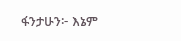ፋንታሁን፦ እኔም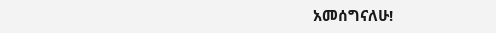አመሰግናለሁ!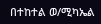በተከተል ወ/ሚካኤል